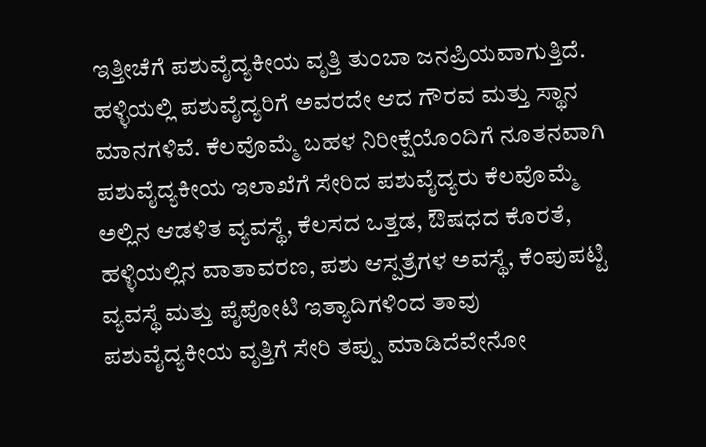ಇತ್ತೀಚೆಗೆ ಪಶುವೈದ್ಯಕೀಯ ವೃತ್ತಿ ತುಂಬಾ ಜನಪ್ರಿಯವಾಗುತ್ತಿದೆ. ಹಳ್ಳಿಯಲ್ಲಿ ಪಶುವೈದ್ಯರಿಗೆ ಅವರದೇ ಆದ ಗೌರವ ಮತ್ತು ಸ್ಥಾನ ಮಾನಗಳಿವೆ. ಕೆಲವೊಮ್ಮೆ ಬಹಳ ನಿರೀಕ್ಷೆಯೊಂದಿಗೆ ನೂತನವಾಗಿ ಪಶುವೈದ್ಯಕೀಯ ಇಲಾಖೆಗೆ ಸೇರಿದ ಪಶುವೈದ್ಯರು ಕೆಲವೊಮ್ಮೆ ಅಲ್ಲಿನ ಆಡಳಿತ ವ್ಯವಸ್ಥೆ, ಕೆಲಸದ ಒತ್ತಡ, ಔಷಧದ ಕೊರತೆ, ಹಳ್ಳಿಯಲ್ಲಿನ ವಾತಾವರಣ, ಪಶು ಆಸ್ಪತ್ರೆಗಳ ಅವಸ್ಥೆ, ಕೆಂಪುಪಟ್ಟಿ ವ್ಯವಸ್ಥೆ ಮತ್ತು ಪೈಪೋಟಿ ಇತ್ಯಾದಿಗಳಿಂದ ತಾವು ಪಶುವೈದ್ಯಕೀಯ ವೃತ್ತಿಗೆ ಸೇರಿ ತಪ್ಪು ಮಾಡಿದೆವೇನೋ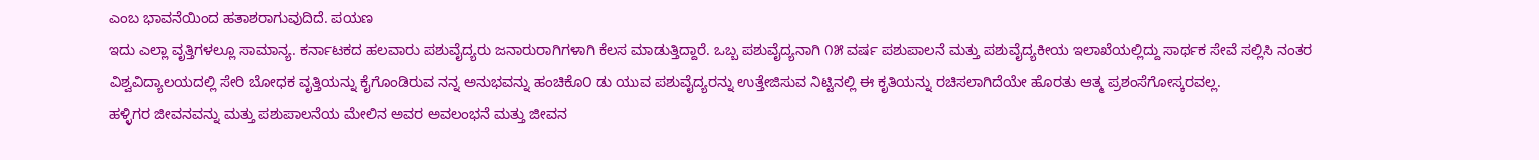ಎಂಬ ಭಾವನೆಯಿಂದ ಹತಾಶರಾಗುವುದಿದೆ. ಪಯಣ
ಇದು ಎಲ್ಲಾ ವೃತ್ತಿಗಳಲ್ಲೂ ಸಾಮಾನ್ಯ. ಕರ್ನಾಟಕದ ಹಲವಾರು ಪಶುವೈದ್ಯರು ಜನಾರುರಾಗಿಗಳಾಗಿ ಕೆಲಸ ಮಾಡುತ್ತಿದ್ದಾರೆ. ಒಬ್ಬ ಪಶುವೈದ್ಯನಾಗಿ ೧೫ ವರ್ಷ ಪಶುಪಾಲನೆ ಮತ್ತು ಪಶುವೈದ್ಯಕೀಯ ಇಲಾಖೆಯಲ್ಲಿದ್ದು ಸಾರ್ಥಕ ಸೇವೆ ಸಲ್ಲಿಸಿ ನಂತರ ವಿಶ್ವವಿದ್ಯಾಲಯದಲ್ಲಿ ಸೇರಿ ಬೋಧಕ ವೃತ್ತಿಯನ್ನು ಕೈಗೊಂಡಿರುವ ನನ್ನ ಅನುಭವನ್ನು ಹಂಚಿಕೊ೦ ಡು ಯುವ ಪಶುವೈದ್ಯರನ್ನು ಉತ್ತೇಜಿಸುವ ನಿಟ್ಟಿನಲ್ಲಿ ಈ ಕೃತಿಯನ್ನು ರಚಿಸಲಾಗಿದೆಯೇ ಹೊರತು ಆತ್ಮ ಪ್ರಶಂಸೆಗೋಸ್ಕರವಲ್ಲ.
ಹಳ್ಳಿಗರ ಜೀವನವನ್ನು ಮತ್ತು ಪಶುಪಾಲನೆಯ ಮೇಲಿನ ಅವರ ಅವಲಂಭನೆ ಮತ್ತು ಜೀವನ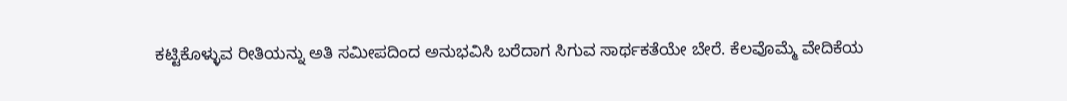ಕಟ್ಟಿಕೊಳ್ಳುವ ರೀತಿಯನ್ನು ಅತಿ ಸಮೀಪದಿಂದ ಅನುಭವಿಸಿ ಬರೆದಾಗ ಸಿಗುವ ಸಾರ್ಥಕತೆಯೇ ಬೇರೆ. ಕೆಲವೊಮ್ಮೆ ವೇದಿಕೆಯ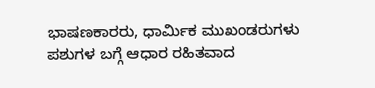ಭಾಷಣಕಾರರು, ಧಾರ್ಮಿಕ ಮುಖಂಡರುಗಳು ಪಶುಗಳ ಬಗ್ಗೆ ಆಧಾರ ರಹಿತವಾದ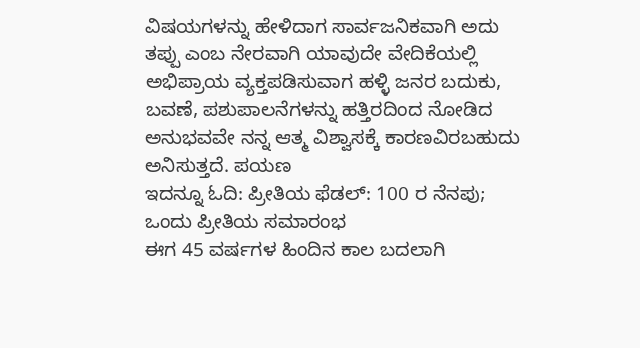ವಿಷಯಗಳನ್ನು ಹೇಳಿದಾಗ ಸಾರ್ವಜನಿಕವಾಗಿ ಅದು ತಪ್ಪು ಎಂಬ ನೇರವಾಗಿ ಯಾವುದೇ ವೇದಿಕೆಯಲ್ಲಿ ಅಭಿಪ್ರಾಯ ವ್ಯಕ್ತಪಡಿಸುವಾಗ ಹಳ್ಳಿ ಜನರ ಬದುಕು, ಬವಣೆ, ಪಶುಪಾಲನೆಗಳನ್ನು ಹತ್ತಿರದಿಂದ ನೋಡಿದ ಅನುಭವವೇ ನನ್ನ ಆತ್ಮ ವಿಶ್ವಾಸಕ್ಕೆ ಕಾರಣವಿರಬಹುದು ಅನಿಸುತ್ತದೆ. ಪಯಣ
ಇದನ್ನೂ ಓದಿ: ಪ್ರೀತಿಯ ಫೆಡಲ್: 100 ರ ನೆನಪು; ಒಂದು ಪ್ರೀತಿಯ ಸಮಾರಂಭ
ಈಗ 45 ವರ್ಷಗಳ ಹಿಂದಿನ ಕಾಲ ಬದಲಾಗಿ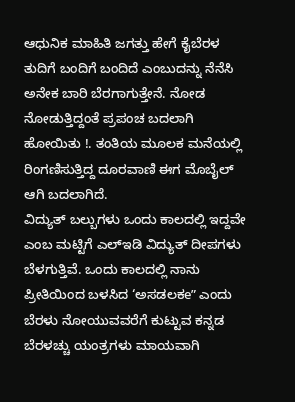ಆಧುನಿಕ ಮಾಹಿತಿ ಜಗತ್ತು ಹೇಗೆ ಕೈಬೆರಳ ತುದಿಗೆ ಬಂದಿಗೆ ಬಂದಿದೆ ಎಂಬುದನ್ನು ನೆನೆಸಿ ಅನೇಕ ಬಾರಿ ಬೆರಗಾಗುತ್ತೇನೆ. ನೋಡ ನೋಡುತ್ತಿದ್ದಂತೆ ಪ್ರಪಂಚ ಬದಲಾಗಿ ಹೋಯಿತು !. ತಂತಿಯ ಮೂಲಕ ಮನೆಯಲ್ಲಿ ರಿಂಗಣಿಸುತ್ತಿದ್ದ ದೂರವಾಣಿ ಈಗ ಮೊಬೈಲ್ ಆಗಿ ಬದಲಾಗಿದೆ.
ವಿದ್ಯುತ್ ಬಲ್ಬುಗಳು ಒಂದು ಕಾಲದಲ್ಲಿ ಇದ್ದವೇ ಎಂಬ ಮಟ್ಟಿಗೆ ಎಲ್ಇಡಿ ವಿದ್ಯುತ್ ದೀಪಗಳು ಬೆಳಗುತ್ತಿವೆ. ಒಂದು ಕಾಲದಲ್ಲಿ ನಾನು ಪ್ರೀತಿಯಿಂದ ಬಳಸಿದ ‘ಅಸಡಲಕe” ಎಂದು ಬೆರಳು ನೋಯುವವರೆಗೆ ಕುಟ್ಟುವ ಕನ್ನಡ ಬೆರಳಚ್ಚು ಯಂತ್ರಗಳು ಮಾಯವಾಗಿ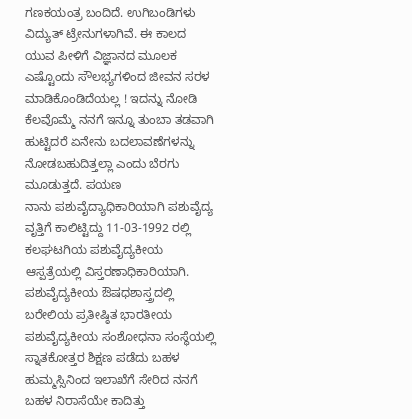ಗಣಕಯಂತ್ರ ಬಂದಿದೆ. ಉಗಿಬಂಡಿಗಳು ವಿದ್ಯುತ್ ಟ್ರೇನುಗಳಾಗಿವೆ. ಈ ಕಾಲದ ಯುವ ಪೀಳಿಗೆ ವಿಜ್ಞಾನದ ಮೂಲಕ ಎಷ್ಟೊಂದು ಸೌಲಭ್ಯಗಳಿಂದ ಜೀವನ ಸರಳ ಮಾಡಿಕೊಂಡಿದೆಯಲ್ಲ ! ಇದನ್ನು ನೋಡಿ ಕೆಲವೊಮ್ಮೆ ನನಗೆ ಇನ್ನೂ ತುಂಬಾ ತಡವಾಗಿ ಹುಟ್ಟಿದರೆ ಏನೇನು ಬದಲಾವಣೆಗಳನ್ನು ನೋಡಬಹುದಿತ್ತಲ್ಲಾ ಎಂದು ಬೆರಗು ಮೂಡುತ್ತದೆ. ಪಯಣ
ನಾನು ಪಶುವೈದ್ಯಾಧಿಕಾರಿಯಾಗಿ ಪಶುವೈದ್ಯ ವೃತ್ತಿಗೆ ಕಾಲಿಟ್ಟಿದ್ದು 11-03-1992 ರಲ್ಲಿ ಕಲಘಟಗಿಯ ಪಶುವೈದ್ಯಕೀಯ ಆಸ್ಪತ್ರೆಯಲ್ಲಿ ವಿಸ್ತರಣಾಧಿಕಾರಿಯಾಗಿ. ಪಶುವೈದ್ಯಕೀಯ ಔಷಧಶಾಸ್ತ್ರದಲ್ಲಿ ಬರೇಲಿಯ ಪ್ರತೀಷ್ಠಿತ ಭಾರತೀಯ ಪಶುವೈದ್ಯಕೀಯ ಸಂಶೋಧನಾ ಸಂಸ್ಥೆಯಲ್ಲಿ ಸ್ನಾತಕೋತ್ತರ ಶಿಕ್ಷಣ ಪಡೆದು ಬಹಳ ಹುಮ್ಮಸ್ಸಿನಿಂದ ಇಲಾಖೆಗೆ ಸೇರಿದ ನನಗೆ ಬಹಳ ನಿರಾಸೆಯೇ ಕಾದಿತ್ತು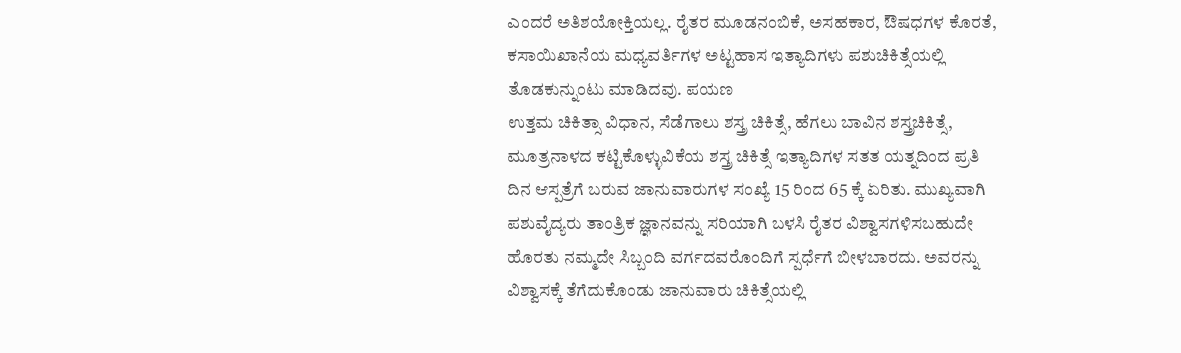ಎಂದರೆ ಅತಿಶಯೋಕ್ತಿಯಲ್ಲ. ರೈತರ ಮೂಡನಂಬಿಕೆ, ಅಸಹಕಾರ, ಔಷಧಗಳ ಕೊರತೆ, ಕಸಾಯಿಖಾನೆಯ ಮಧ್ಯವರ್ತಿಗಳ ಅಟ್ಟಹಾಸ ಇತ್ಯಾದಿಗಳು ಪಶುಚಿಕಿತ್ಸೆಯಲ್ಲಿ ತೊಡಕುನ್ನುಂಟು ಮಾಡಿದವು. ಪಯಣ
ಉತ್ತಮ ಚಿಕಿತ್ಸಾ ವಿಧಾನ, ಸೆಡೆಗಾಲು ಶಸ್ತ್ರ ಚಿಕಿತ್ಸೆ, ಹೆಗಲು ಬಾವಿನ ಶಸ್ತ್ರಚಿಕಿತ್ಸೆ, ಮೂತ್ರನಾಳದ ಕಟ್ಟಿಕೊಳ್ಳುವಿಕೆಯ ಶಸ್ತ್ರ ಚಿಕಿತ್ಸೆ ಇತ್ಯಾದಿಗಳ ಸತತ ಯತ್ನದಿಂದ ಪ್ರತಿ ದಿನ ಆಸ್ಪತ್ರೆಗೆ ಬರುವ ಜಾನುವಾರುಗಳ ಸಂಖ್ಯೆ 15 ರಿಂದ 65 ಕ್ಕೆ ಏರಿತು. ಮುಖ್ಯವಾಗಿ ಪಶುವೈದ್ಯರು ತಾಂತ್ರಿಕ ಜ್ಞಾನವನ್ನು ಸರಿಯಾಗಿ ಬಳಸಿ ರೈತರ ವಿಶ್ವಾಸಗಳಿಸಬಹುದೇ ಹೊರತು ನಮ್ಮದೇ ಸಿಬ್ಬಂದಿ ವರ್ಗದವರೊಂದಿಗೆ ಸ್ಪರ್ಧೆಗೆ ಬೀಳಬಾರದು. ಅವರನ್ನು ವಿಶ್ವಾಸಕ್ಕೆ ತೆಗೆದುಕೊಂಡು ಜಾನುವಾರು ಚಿಕಿತ್ಸೆಯಲ್ಲಿ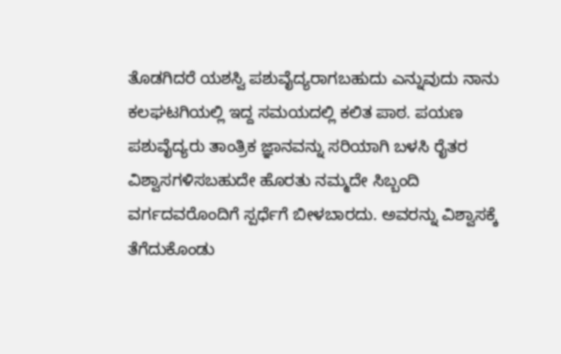ತೊಡಗಿದರೆ ಯಶಸ್ವಿ ಪಶುವೈದ್ಯರಾಗಬಹುದು ಎನ್ನುವುದು ನಾನು ಕಲಘಟಗಿಯಲ್ಲಿ ಇದ್ದ ಸಮಯದಲ್ಲಿ ಕಲಿತ ಪಾಠ. ಪಯಣ
ಪಶುವೈದ್ಯರು ತಾಂತ್ರಿಕ ಜ್ಞಾನವನ್ನು ಸರಿಯಾಗಿ ಬಳಸಿ ರೈತರ ವಿಶ್ವಾಸಗಳಿಸಬಹುದೇ ಹೊರತು ನಮ್ಮದೇ ಸಿಬ್ಬಂದಿ ವರ್ಗದವರೊಂದಿಗೆ ಸ್ಪರ್ಧೆಗೆ ಬೀಳಬಾರದು. ಅವರನ್ನು ವಿಶ್ವಾಸಕ್ಕೆ ತೆಗೆದುಕೊಂಡು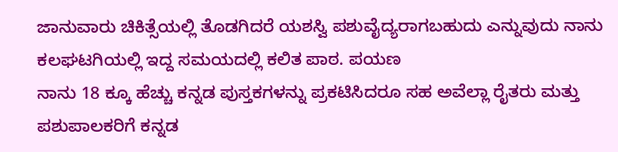ಜಾನುವಾರು ಚಿಕಿತ್ಸೆಯಲ್ಲಿ ತೊಡಗಿದರೆ ಯಶಸ್ವಿ ಪಶುವೈದ್ಯರಾಗಬಹುದು ಎನ್ನುವುದು ನಾನು ಕಲಘಟಗಿಯಲ್ಲಿ ಇದ್ದ ಸಮಯದಲ್ಲಿ ಕಲಿತ ಪಾಠ. ಪಯಣ
ನಾನು 18 ಕ್ಕೂ ಹೆಚ್ಚು ಕನ್ನಡ ಪುಸ್ತಕಗಳನ್ನು ಪ್ರಕಟಿಸಿದರೂ ಸಹ ಅವೆಲ್ಲಾ ರೈತರು ಮತ್ತು ಪಶುಪಾಲಕರಿಗೆ ಕನ್ನಡ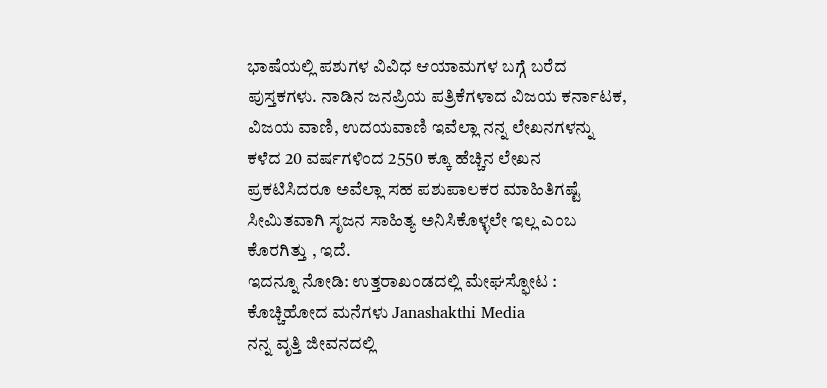ಭಾಷೆಯಲ್ಲಿ ಪಶುಗಳ ವಿವಿಧ ಆಯಾಮಗಳ ಬಗ್ಗೆ ಬರೆದ ಪುಸ್ತಕಗಳು. ನಾಡಿನ ಜನಪ್ರಿಯ ಪತ್ರಿಕೆಗಳಾದ ವಿಜಯ ಕರ್ನಾಟಕ, ವಿಜಯ ವಾಣಿ, ಉದಯವಾಣಿ ಇವೆಲ್ಲಾ ನನ್ನ ಲೇಖನಗಳನ್ನು ಕಳೆದ 20 ವರ್ಷಗಳಿಂದ 2550 ಕ್ಕೂ ಹೆಚ್ಚಿನ ಲೇಖನ ಪ್ರಕಟಿಸಿದರೂ ಅವೆಲ್ಲಾ ಸಹ ಪಶುಪಾಲಕರ ಮಾಹಿತಿಗಷ್ಟೆ ಸೀಮಿತವಾಗಿ ಸೃಜನ ಸಾಹಿತ್ಯ ಅನಿಸಿಕೊಳ್ಳಲೇ ಇಲ್ಲ ಎಂಬ ಕೊರಗಿತ್ತು , ಇದೆ.
ಇದನ್ನೂ ನೋಡಿ: ಉತ್ತರಾಖಂಡದಲ್ಲಿ ಮೇಘಸ್ಫೋಟ : ಕೊಚ್ಚಿಹೋದ ಮನೆಗಳು Janashakthi Media
ನನ್ನ ವೃತ್ತಿ ಜೀವನದಲ್ಲಿ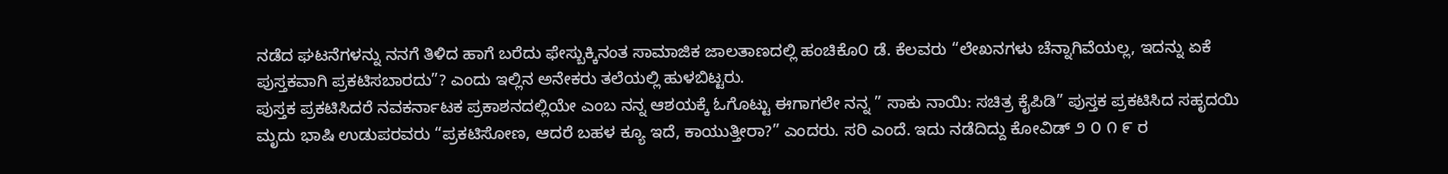ನಡೆದ ಘಟನೆಗಳನ್ನು ನನಗೆ ತಿಳಿದ ಹಾಗೆ ಬರೆದು ಫೇಸ್ಬುಕ್ಕಿನಂತ ಸಾಮಾಜಿಕ ಜಾಲತಾಣದಲ್ಲಿ ಹಂಚಿಕೊ೦ ಡೆ. ಕೆಲವರು “ಲೇಖನಗಳು ಚೆನ್ನಾಗಿವೆಯಲ್ಲ, ಇದನ್ನು ಏಕೆ ಪುಸ್ತಕವಾಗಿ ಪ್ರಕಟಿಸಬಾರದು”? ಎಂದು ಇಲ್ಲಿನ ಅನೇಕರು ತಲೆಯಲ್ಲಿ ಹುಳಬಿಟ್ಟರು.
ಪುಸ್ತಕ ಪ್ರಕಟಿಸಿದರೆ ನವಕರ್ನಾಟಕ ಪ್ರಕಾಶನದಲ್ಲಿಯೇ ಎಂಬ ನನ್ನ ಆಶಯಕ್ಕೆ ಓಗೊಟ್ಟು ಈಗಾಗಲೇ ನನ್ನ ” ಸಾಕು ನಾಯಿ: ಸಚಿತ್ರ ಕೈಪಿಡಿ” ಪುಸ್ತಕ ಪ್ರಕಟಿಸಿದ ಸಹೃದಯಿ ಮೃದು ಭಾಷಿ ಉಡುಪರವರು “ಪ್ರಕಟಿಸೋಣ, ಆದರೆ ಬಹಳ ಕ್ಯೂ ಇದೆ, ಕಾಯುತ್ತೀರಾ?” ಎಂದರು. ಸರಿ ಎಂದೆ. ಇದು ನಡೆದಿದ್ದು ಕೋವಿಡ್ ೨ ೦ ೧ ೯ ರ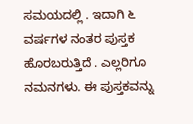ಸಮಯದಲ್ಲಿ . ಇದಾಗಿ ೬ ವರ್ಷಗಳ ನಂತರ ಪುಸ್ತಕ ಹೊರಬರುತ್ತಿದೆ . ಎಲ್ಲರಿಗೂ ನಮನಗಳು. ಈ ಪುಸ್ತಕವನ್ನು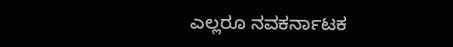ಎಲ್ಲರೂ ನವಕರ್ನಾಟಕ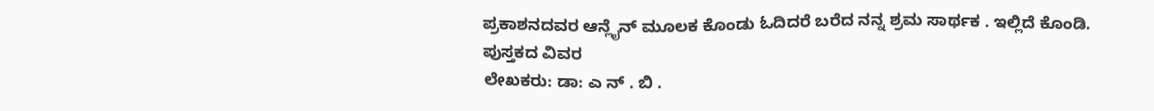ಪ್ರಕಾಶನದವರ ಆನ್ಲೈನ್ ಮೂಲಕ ಕೊಂಡು ಓದಿದರೆ ಬರೆದ ನನ್ನ ಶ್ರಮ ಸಾರ್ಥಕ . ಇಲ್ಲಿದೆ ಕೊಂಡಿ.
ಪುಸ್ತಕದ ವಿವರ
ಲೇಖಕರು: ಡಾ: ಎ ನ್ . ಬಿ .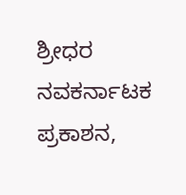ಶ್ರೀಧರ
ನವಕರ್ನಾಟಕ ಪ್ರಕಾಶನ,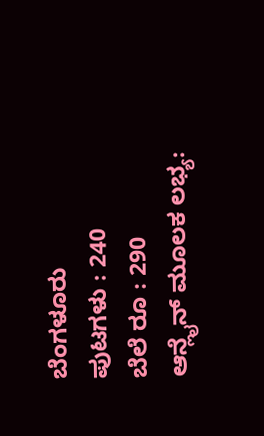ಬೆಂಗಳೂರು
ಪುಟಗಳು : 240
ಬೆಲೆ ರೂ : 290
ಆನ್ಲೈನ್ ಮೂಲಕ ಲಭ್ಯ: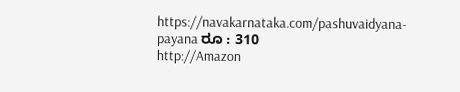https://navakarnataka.com/pashuvaidyana-payana ರೂ : 310
http://Amazon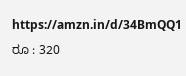https://amzn.in/d/34BmQQ1 ರೂ : 320